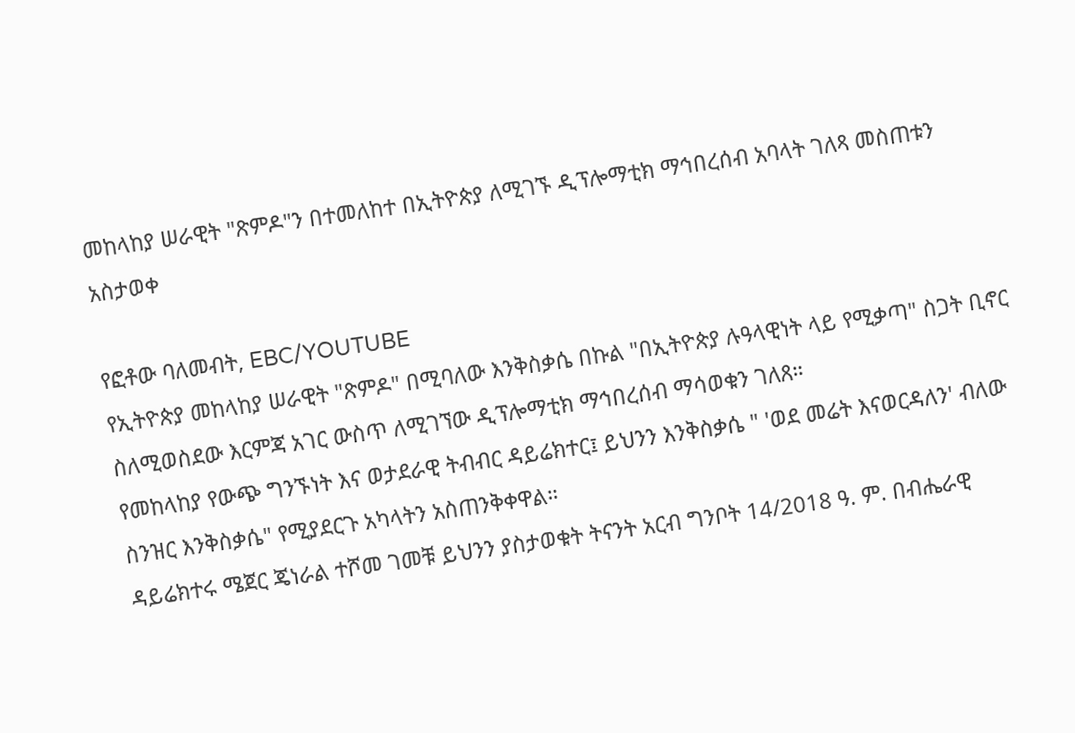መከላከያ ሠራዊት "ጽምዶ"ን በተመለከተ በኢትዮጵያ ለሚገኙ ዲፕሎማቲክ ማኅበረሰብ አባላት ገለጻ መስጠቱን አስታወቀ

የፎቶው ባለመብት, EBC/YOUTUBE
የኢትዮጵያ መከላከያ ሠራዊት "ጽምዶ" በሚባለው እንቅስቃሴ በኩል "በኢትዮጵያ ሉዓላዊነት ላይ የሚቃጣ" ስጋት ቢኖር ስለሚወስደው እርምጃ አገር ውስጥ ለሚገኘው ዲፕሎማቲክ ማኅበረሰብ ማሳወቁን ገለጸ።
የመከላከያ የውጭ ግንኙነት እና ወታደራዊ ትብብር ዳይሬክተር፤ ይህንን እንቅስቃሴ " 'ወደ መሬት እናወርዳለን' ብለው ስንዝር እንቅስቃሴ" የሚያደርጉ አካላትን አስጠንቅቀዋል።
ዳይሬክተሩ ሜጀር ጄነራል ተሾመ ገመቹ ይህንን ያስታወቁት ትናንት አርብ ግንቦት 14/2018 ዓ. ም. በብሔራዊ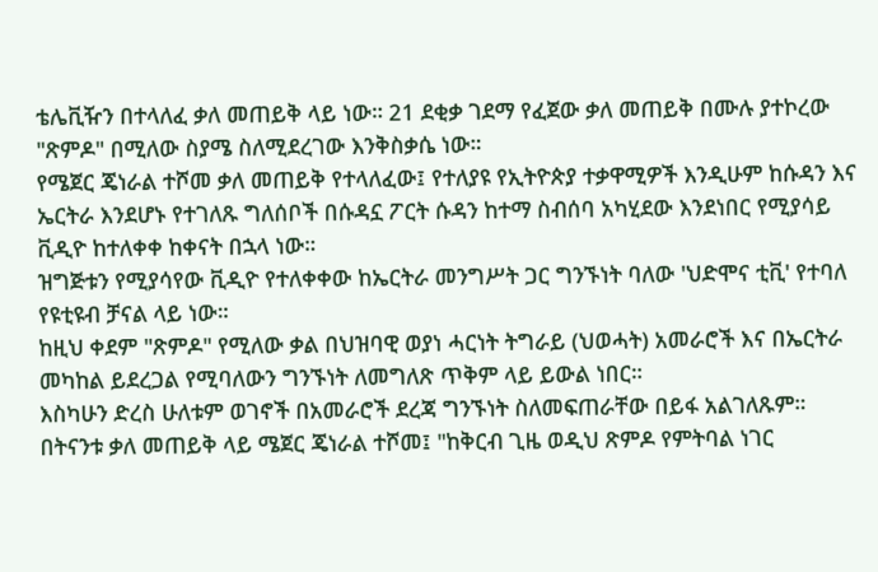ቴሌቪዥን በተላለፈ ቃለ መጠይቅ ላይ ነው። 21 ደቂቃ ገደማ የፈጀው ቃለ መጠይቅ በሙሉ ያተኮረው "ጽምዶ" በሚለው ስያሜ ስለሚደረገው እንቅስቃሴ ነው።
የሜጀር ጄነራል ተሾመ ቃለ መጠይቅ የተላለፈው፤ የተለያዩ የኢትዮጵያ ተቃዋሚዎች እንዲሁም ከሱዳን እና ኤርትራ እንደሆኑ የተገለጹ ግለሰቦች በሱዳኗ ፖርት ሱዳን ከተማ ስብሰባ አካሂደው እንደነበር የሚያሳይ ቪዲዮ ከተለቀቀ ከቀናት በኋላ ነው።
ዝግጅቱን የሚያሳየው ቪዲዮ የተለቀቀው ከኤርትራ መንግሥት ጋር ግንኙነት ባለው 'ህድሞና ቲቪ' የተባለ የዩቲዩብ ቻናል ላይ ነው።
ከዚህ ቀደም "ጽምዶ" የሚለው ቃል በህዝባዊ ወያነ ሓርነት ትግራይ (ህወሓት) አመራሮች እና በኤርትራ መካከል ይደረጋል የሚባለውን ግንኙነት ለመግለጽ ጥቅም ላይ ይውል ነበር።
እስካሁን ድረስ ሁለቱም ወገኖች በአመራሮች ደረጃ ግንኙነት ስለመፍጠራቸው በይፋ አልገለጹም።
በትናንቱ ቃለ መጠይቅ ላይ ሜጀር ጄነራል ተሾመ፤ "ከቅርብ ጊዜ ወዲህ ጽምዶ የምትባል ነገር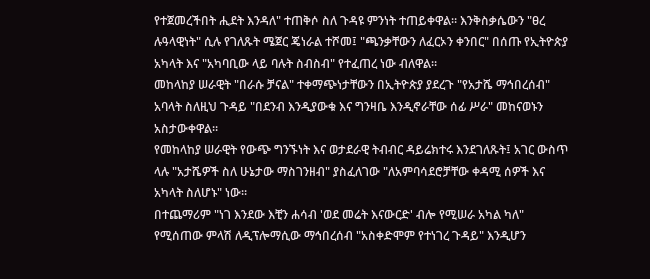የተጀመረችበት ሒደት እንዳለ" ተጠቅሶ ስለ ጉዳዩ ምንነት ተጠይቀዋል። እንቅስቃሴውን "ፀረ ሉዓላዊነት" ሲሉ የገለጹት ሜጀር ጄነራል ተሾመ፤ "ጫንቃቸውን ለፈርኦን ቀንበር" በሰጡ የኢትዮጵያ አካላት እና "አካባቢው ላይ ባሉት ስብስብ" የተፈጠረ ነው ብለዋል።
መከላከያ ሠራዊት "በራሱ ቻናል" ተቀማጭነታቸውን በኢትዮጵያ ያደረጉ "የአታሼ ማኅበረሰብ" አባላት ስለዚህ ጉዳይ "በደንብ እንዲያውቁ እና ግንዛቤ እንዲኖራቸው ሰፊ ሥራ" መከናወኑን አስታውቀዋል።
የመከላከያ ሠራዊት የውጭ ግንኙነት እና ወታደራዊ ትብብር ዳይሬክተሩ እንደገለጹት፤ አገር ውስጥ ላሉ "አታሼዎች ስለ ሁኔታው ማስገንዘብ" ያስፈለገው "ለአምባሳደሮቻቸው ቀዳሚ ሰዎች እና አካላት ስለሆኑ" ነው።
በተጨማሪም "ነገ እንደው እቺን ሐሳብ 'ወደ መሬት እናውርድ' ብሎ የሚሠራ አካል ካለ" የሚሰጠው ምላሽ ለዲፕሎማሲው ማኅበረሰብ "አስቀድሞም የተነገረ ጉዳይ" እንዲሆን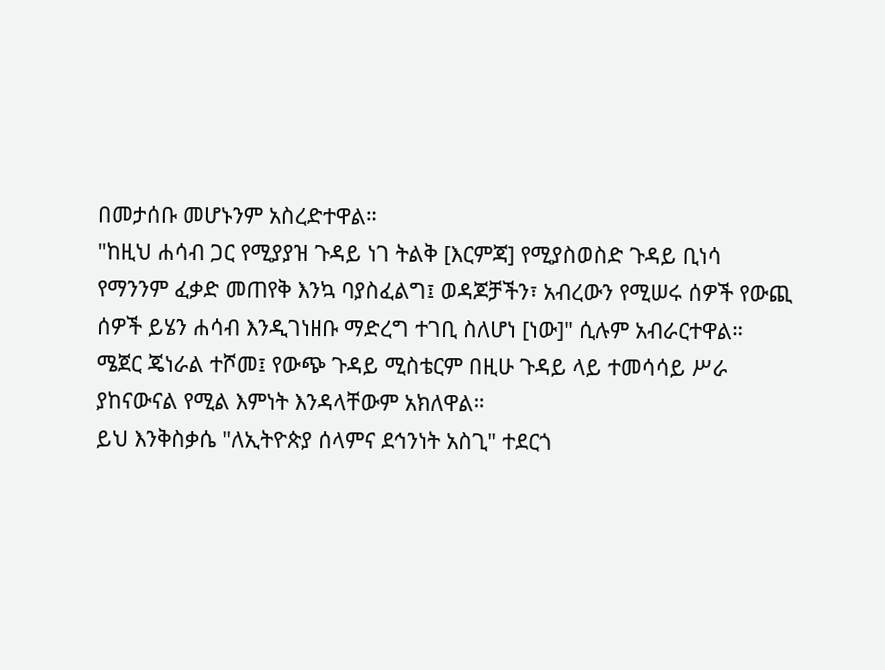በመታሰቡ መሆኑንም አስረድተዋል።
"ከዚህ ሐሳብ ጋር የሚያያዝ ጉዳይ ነገ ትልቅ [እርምጃ] የሚያስወስድ ጉዳይ ቢነሳ የማንንም ፈቃድ መጠየቅ እንኳ ባያስፈልግ፤ ወዳጆቻችን፣ አብረውን የሚሠሩ ሰዎች የውጪ ሰዎች ይሄን ሐሳብ እንዲገነዘቡ ማድረግ ተገቢ ስለሆነ [ነው]" ሲሉም አብራርተዋል።
ሜጀር ጄነራል ተሾመ፤ የውጭ ጉዳይ ሚስቴርም በዚሁ ጉዳይ ላይ ተመሳሳይ ሥራ ያከናውናል የሚል እምነት እንዳላቸውም አክለዋል።
ይህ እንቅስቃሴ "ለኢትዮጵያ ሰላምና ደኅንነት አስጊ" ተደርጎ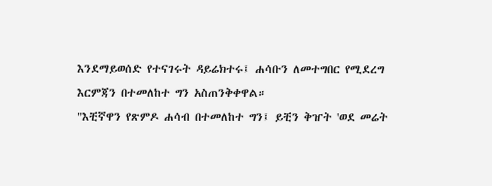እንደማይወሰድ የተናገሩት ዳይሬክተሩ፤ ሐሳቡን ለመተግበር የሚደረግ እርምጃን በተመለከተ ግን አስጠንቅቀዋል።
"እቺኛዋን የጽምዶ ሐሳብ በተመለከተ ግን፤ ይቺን ቅዠት 'ወደ መሬት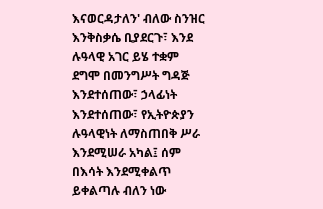እናወርዳታለን' ብለው ስንዝር እንቅስቃሴ ቢያደርጉ፣ እንደ ሉዓላዊ አገር ይሄ ተቋም ደግሞ በመንግሥት ግዳጅ እንደተሰጠው፣ ኃላፊነት እንደተሰጠው፣ የኢትዮጵያን ሉዓላዊነት ለማስጠበቅ ሥራ እንደሚሠራ አካል፤ ሰም በእሳት እንደሚቀልጥ ይቀልጣሉ ብለን ነው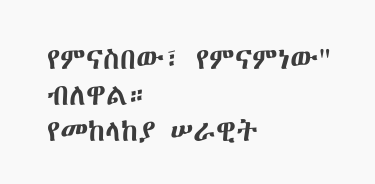የምናስበው፣ የምናምነው" ብለዋል።
የመከላከያ ሠራዊት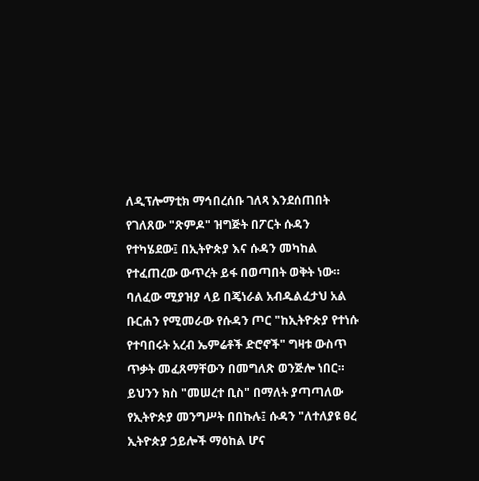ለዲፕሎማቲክ ማኅበረሰቡ ገለጻ እንደሰጠበት የገለጸው "ጽምዶ" ዝግጅት በፖርት ሱዳን የተካሄደው፤ በኢትዮጵያ እና ሱዳን መካከል የተፈጠረው ውጥረት ይፋ በወጣበት ወቅት ነው።
ባለፈው ሚያዝያ ላይ በጄነራል አብዱልፈታህ አል ቡርሐን የሚመራው የሱዳን ጦር "ከኢትዮጵያ የተነሱ የተባበሩት አረብ ኤምሬቶች ድሮኖች" ግዛቱ ውስጥ ጥቃት መፈጸማቸውን በመግለጽ ወንጅሎ ነበር።
ይህንን ክስ "መሠረተ ቢስ" በማለት ያጣጣለው የኢትዮጵያ መንግሥት በበኩሉ፤ ሱዳን "ለተለያዩ ፀረ ኢትዮጵያ ኃይሎች ማዕከል ሆና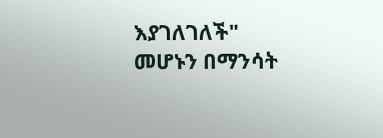እያገለገለች" መሆኑን በማንሳት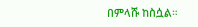በምላሹ ከስሷል።